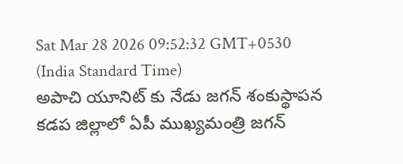Sat Mar 28 2026 09:52:32 GMT+0530 (India Standard Time)
అపాచి యూనిట్ కు నేడు జగన్ శంకుస్థాపన
కడప జిల్లాలో ఏపీ ముఖ్యమంత్రి జగన్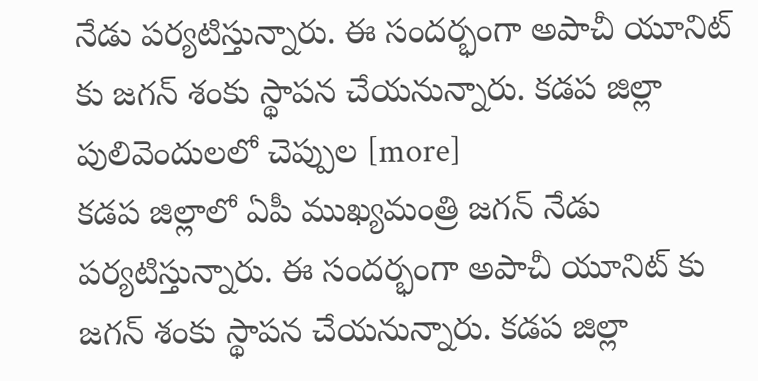నేడు పర్యటిస్తున్నారు. ఈ సందర్భంగా అపాచీ యూనిట్ కు జగన్ శంకు స్థాపన చేయనున్నారు. కడప జిల్లా పులివెందులలో చెప్పుల [more]
కడప జిల్లాలో ఏపీ ముఖ్యమంత్రి జగన్ నేడు పర్యటిస్తున్నారు. ఈ సందర్భంగా అపాచీ యూనిట్ కు జగన్ శంకు స్థాపన చేయనున్నారు. కడప జిల్లా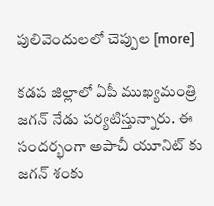పులివెందులలో చెప్పుల [more]

కడప జిల్లాలో ఏపీ ముఖ్యమంత్రి జగన్ నేడు పర్యటిస్తున్నారు. ఈ సందర్భంగా అపాచీ యూనిట్ కు జగన్ శంకు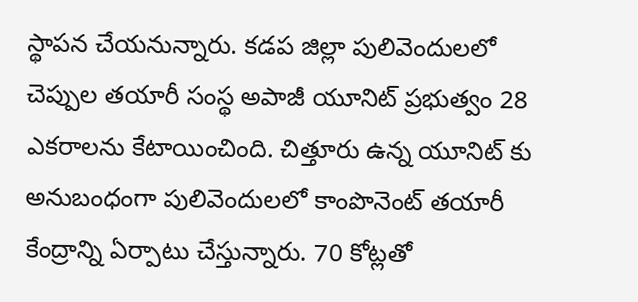స్థాపన చేయనున్నారు. కడప జిల్లా పులివెందులలో చెప్పుల తయారీ సంస్థ అపాజీ యూనిట్ ప్రభుత్వం 28 ఎకరాలను కేటాయించింది. చిత్తూరు ఉన్న యూనిట్ కు అనుబంధంగా పులివెందులలో కాంపొనెంట్ తయారీ కేంద్రాన్ని ఏర్పాటు చేస్తున్నారు. 70 కోట్లతో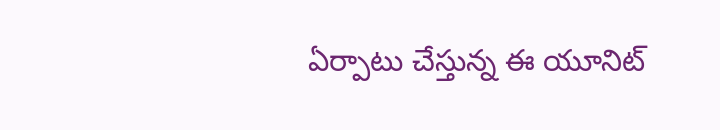ఏర్పాటు చేస్తున్న ఈ యూనిట్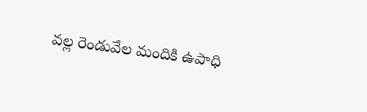వల్ల రెండువేల మందికి ఉపాధి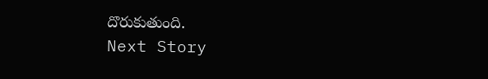దొరుకుతుంది.
Next Story